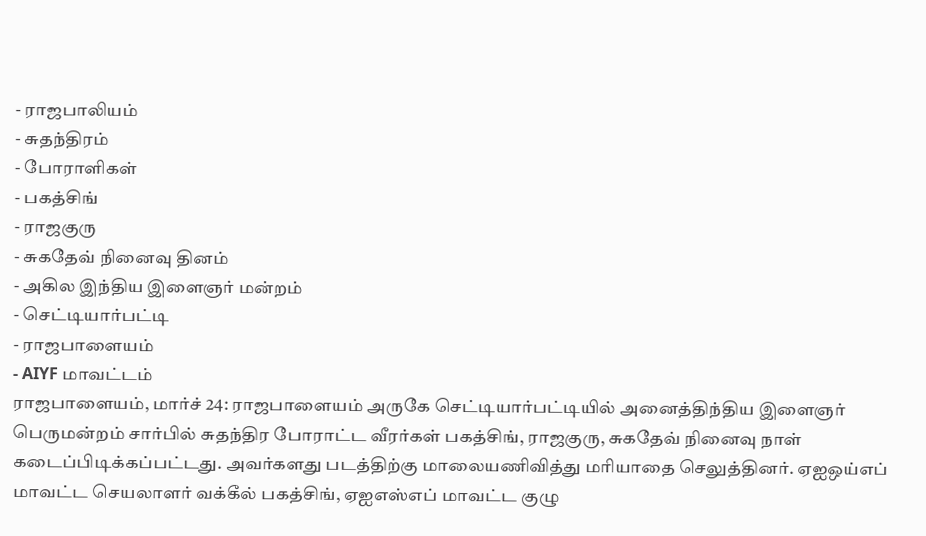- ராஜபாலியம்
- சுதந்திரம்
- போராளிகள்
- பகத்சிங்
- ராஜகுரு
- சுகதேவ் நினைவு தினம்
- அகில இந்திய இளைஞர் மன்றம்
- செட்டியார்பட்டி
- ராஜபாளையம்
- AIYF மாவட்டம்
ராஜபாளையம், மார்ச் 24: ராஜபாளையம் அருகே செட்டியார்பட்டியில் அனைத்திந்திய இளைஞர் பெருமன்றம் சார்பில் சுதந்திர போராட்ட வீரர்கள் பகத்சிங், ராஜகுரு, சுகதேவ் நினைவு நாள் கடைப்பிடிக்கப்பட்டது. அவர்களது படத்திற்கு மாலையணிவித்து மரியாதை செலுத்தினர். ஏஐஒய்எப் மாவட்ட செயலாளர் வக்கீல் பகத்சிங், ஏஐஎஸ்எப் மாவட்ட குழு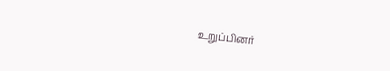உறுப்பினர்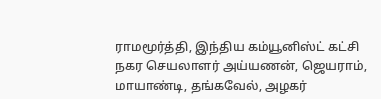ராமமூர்த்தி, இந்திய கம்யூனிஸ்ட் கட்சி நகர செயலாளர் அய்யணன், ஜெயராம், மாயாண்டி, தங்கவேல், அழகர்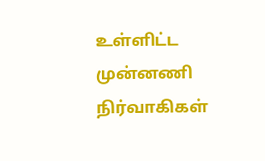உள்ளிட்ட முன்னணி நிர்வாகிகள்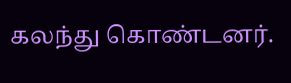கலந்து கொண்டனர்.